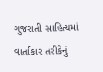ગુજરાતી સાહિત્યમાં વાર્તાકાર તરીકેનું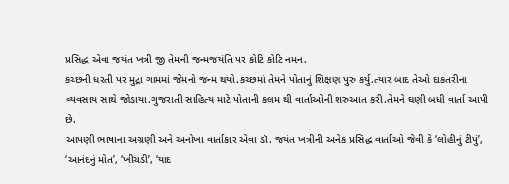પ્રસિદ્ધ એવા જયંત ખત્રી જી તેમની જન્મજયંતિ પર કોટિ કોટિ નમન.
કચ્છની ધરતી પર મુદ્રા ગામમાં જેમનો જન્મ થયો.કચ્છમાં તેમને પોતાનું શિક્ષણ પુરુ કર્યુ.ત્યાર બાદ તેઓ દાકતરીના વ્યવસાય સાથે જોડાયા.ગુજરાતી સાહિત્ય માટે પોતાની કલમ થી વાર્તાઓની શરુઆત કરી.તેમને ઘણી બધી વાર્તા આપી છે.
આપણી ભાષાના અગ્રણી અને અનોખા વાર્તાકાર એવા ડૉ. જયંત ખત્રીની અનેક પ્રસિદ્ધ વાર્તાઓ જેવી કે ‘લોહીનું ટીપું’, ‘આનંદનું મોત’, ‘ખીચડી’, ‘યાદ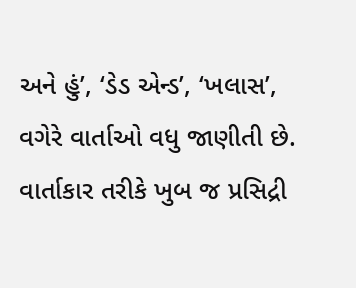અને હું’, ‘ડેડ એન્ડ’, ‘ખલાસ’, વગેરે વાર્તાઓ વધુ જાણીતી છે. વાર્તાકાર તરીકે ખુબ જ પ્રસિદ્રી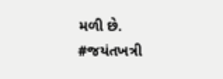મળી છે.
#જયંતખત્રી